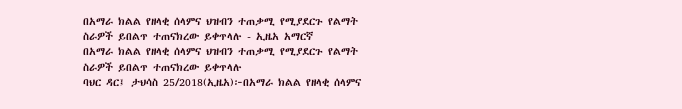በአማራ ክልል የዘላቂ ሰላምና ህዝብን ተጠቃሚ የሚያደርጉ የልማት ስራዎች ይበልጥ ተጠናክረው ይቀጥላሉ - ኢዜአ አማርኛ
በአማራ ክልል የዘላቂ ሰላምና ህዝብን ተጠቃሚ የሚያደርጉ የልማት ስራዎች ይበልጥ ተጠናክረው ይቀጥላሉ
ባህር ዳር፤ ታህሳስ 25/2018(ኢዜአ)፦በአማራ ክልል የዘላቂ ሰላምና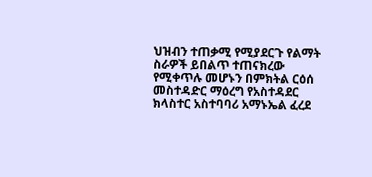ህዝብን ተጠቃሚ የሚያደርጉ የልማት ስራዎች ይበልጥ ተጠናክረው የሚቀጥሉ መሆኑን በምክትል ርዕሰ መስተዳድር ማዕረግ የአስተዳደር ክላስተር አስተባባሪ አማኑኤል ፈረደ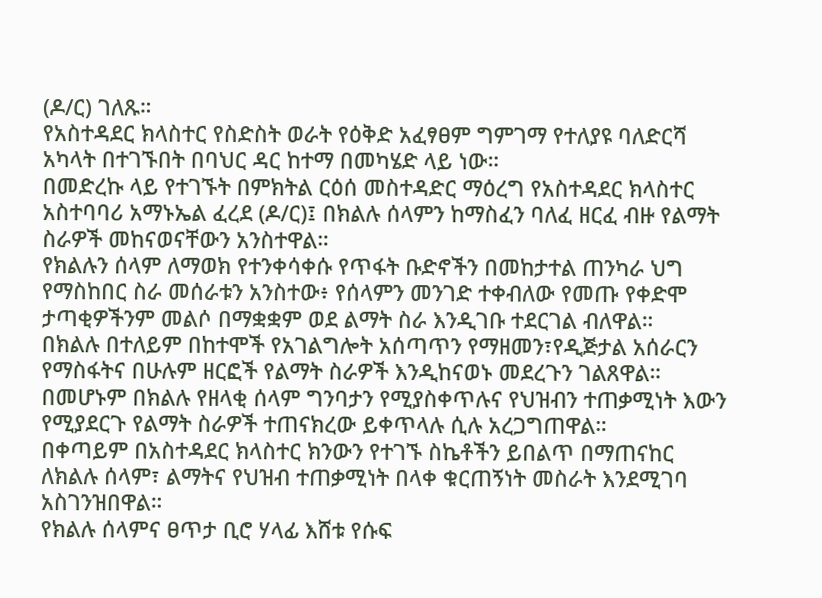(ዶ/ር) ገለጹ።
የአስተዳደር ክላስተር የስድስት ወራት የዕቅድ አፈፃፀም ግምገማ የተለያዩ ባለድርሻ አካላት በተገኙበት በባህር ዳር ከተማ በመካሄድ ላይ ነው።
በመድረኩ ላይ የተገኙት በምክትል ርዕሰ መስተዳድር ማዕረግ የአስተዳደር ክላስተር አስተባባሪ አማኑኤል ፈረደ (ዶ/ር)፤ በክልሉ ሰላምን ከማስፈን ባለፈ ዘርፈ ብዙ የልማት ስራዎች መከናወናቸውን አንስተዋል።
የክልሉን ሰላም ለማወክ የተንቀሳቀሱ የጥፋት ቡድኖችን በመከታተል ጠንካራ ህግ የማስከበር ስራ መሰራቱን አንስተው፥ የሰላምን መንገድ ተቀብለው የመጡ የቀድሞ ታጣቂዎችንም መልሶ በማቋቋም ወደ ልማት ስራ እንዲገቡ ተደርገል ብለዋል።
በክልሉ በተለይም በከተሞች የአገልግሎት አሰጣጥን የማዘመን፣የዲጅታል አሰራርን የማስፋትና በሁሉም ዘርፎች የልማት ስራዎች እንዲከናወኑ መደረጉን ገልጸዋል።
በመሆኑም በክልሉ የዘላቂ ሰላም ግንባታን የሚያስቀጥሉና የህዝብን ተጠቃሚነት እውን የሚያደርጉ የልማት ስራዎች ተጠናክረው ይቀጥላሉ ሲሉ አረጋግጠዋል።
በቀጣይም በአስተዳደር ክላስተር ክንውን የተገኙ ስኬቶችን ይበልጥ በማጠናከር ለክልሉ ሰላም፣ ልማትና የህዝብ ተጠቃሚነት በላቀ ቁርጠኝነት መስራት እንደሚገባ አስገንዝበዋል።
የክልሉ ሰላምና ፀጥታ ቢሮ ሃላፊ እሸቱ የሱፍ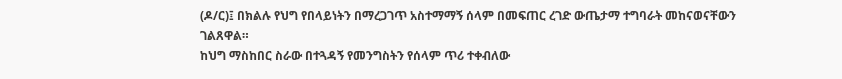(ዶ/ር)፤ በክልሉ የህግ የበላይነትን በማረጋገጥ አስተማማኝ ሰላም በመፍጠር ረገድ ውጤታማ ተግባራት መከናወናቸውን ገልጸዋል።
ከህግ ማስከበር ስራው በተጓዳኝ የመንግስትን የሰላም ጥሪ ተቀብለው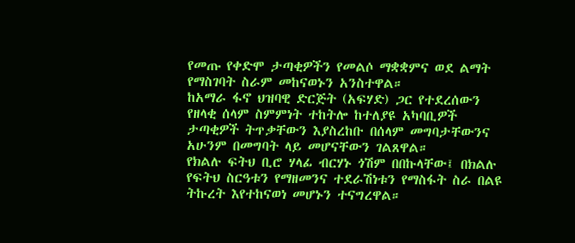የመጡ የቀድሞ ታጣቂዎችን የመልሶ ማቋቋምና ወደ ልማት የማስገባት ስራም መከናወኑን አንስተዋል።
ከአማራ ፋኖ ህዝባዊ ድርጅት (አፍሃድ) ጋር የተደረሰውን የዘላቂ ሰላም ስምምነት ተከትሎ ከተለያዩ አካባቢዎች ታጣቂዎች ትጥቃቸውን እያስረከቡ በሰላም መግባታቸውንና አሁንም በመግባት ላይ መሆናቸውን ገልጸዋል።
የክልሉ ፍትህ ቢሮ ሃላፊ ብርሃኑ ጎሽም በበኩላቸው፤ በክልሉ የፍትህ ስርዓቱን የማዘመንና ተደራሽነቱን የማስፋት ስራ በልዩ ትኩረት እየተከናወነ መሆኑን ተናግረዋል።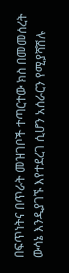በፍጥነትና በጥራት መዝገቦች ተጣርተው ክስ በመመሰረት ውሳኔ እንዲያገኙ እየተደረገ ሲሆን አሰራርን የሚያሻሽሉ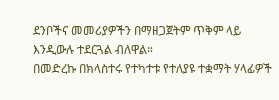ደንቦችና መመሪያዎችን በማዘጋጀትም ጥቅም ላይ እንዲውሉ ተደርጓል ብለዋል።
በመድረኩ በክላስተሩ የተካተቱ የተለያዩ ተቋማት ሃላፊዎች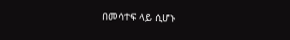በመሳተፍ ላይ ሲሆኑ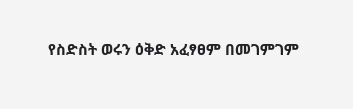የስድስት ወሩን ዕቅድ አፈፃፀም በመገምገም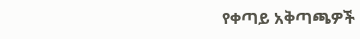የቀጣይ አቅጣጫዎች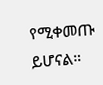የሚቀመጡ ይሆናል።